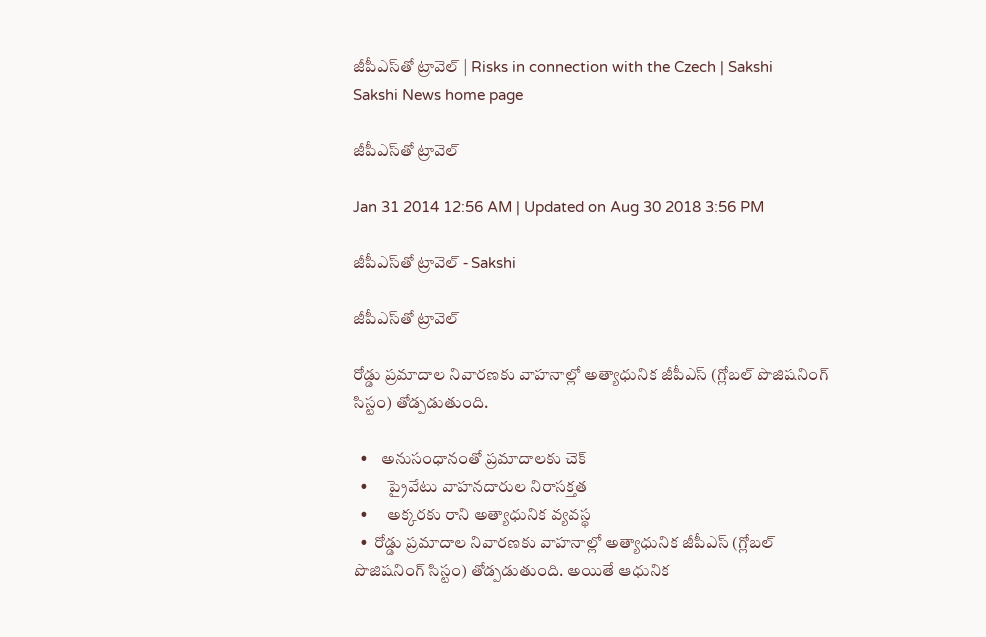జీపీఎస్‌తో ట్రావెల్ | Risks in connection with the Czech | Sakshi
Sakshi News home page

జీపీఎస్‌తో ట్రావెల్

Jan 31 2014 12:56 AM | Updated on Aug 30 2018 3:56 PM

జీపీఎస్‌తో ట్రావెల్ - Sakshi

జీపీఎస్‌తో ట్రావెల్

రోడ్డు ప్రమాదాల నివారణకు వాహనాల్లో అత్యాధునిక జీపీఎస్ (గ్లోబల్ పొజిషనింగ్ సిస్టం) తోడ్పడుతుంది.

  •    అనుసంధానంతో ప్రమాదాలకు చెక్
  •      ప్రైవేటు వాహనదారుల నిరాసక్తత
  •      అక్కరకు రాని అత్యాధునిక వ్యవస్థ
  •  రోడ్డు ప్రమాదాల నివారణకు వాహనాల్లో అత్యాధునిక జీపీఎస్ (గ్లోబల్ పొజిషనింగ్ సిస్టం) తోడ్పడుతుంది. అయితే ఆధునిక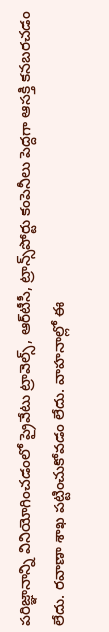పరిజ్ఞానాన్ని వినియోగించడంలో ప్రైవేటు ట్రావెల్స్, ఆర్‌టీసీ, ట్రాన్స్‌పోర్టు కంపెనీలు పెద్దగా ఆసక్తి కనబరచడం లేదు. రవాణా శాఖ పట్టించుకోవడం లేదు. వాహనాల్లో ఈ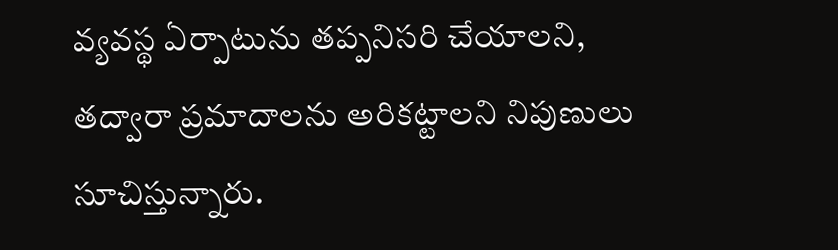వ్యవస్థ ఏర్పాటును తప్పనిసరి చేయాలని, తద్వారా ప్రమాదాలను అరికట్టాలని నిపుణులు సూచిస్తున్నారు.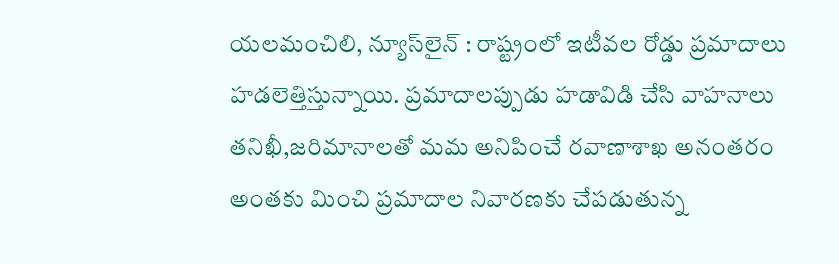యలమంచిలి, న్యూస్‌లైన్ : రాష్ట్రంలో ఇటీవల రోడ్డు ప్రమాదాలు హడలెత్తిస్తున్నాయి. ప్రమాదాలప్పుడు హడావిడి చేసి వాహనాలు తనిఖీ,జరిమానాలతో మమ అనిపించే రవాణాశాఖ అనంతరం అంతకు మించి ప్రమాదాల నివారణకు చేపడుతున్న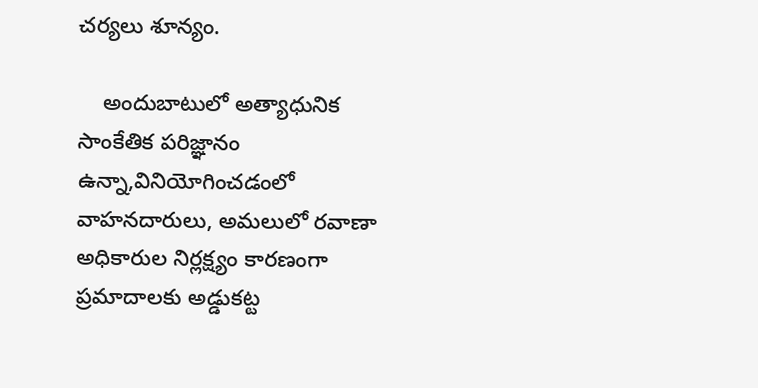చర్యలు శూన్యం.

    అందుబాటులో అత్యాధునిక సాంకేతిక పరిజ్ఞానం ఉన్నా,వినియోగించడంలో వాహనదారులు, అమలులో రవాణా అధికారుల నిర్లక్ష్యం కారణంగా ప్రమాదాలకు అడ్డుకట్ట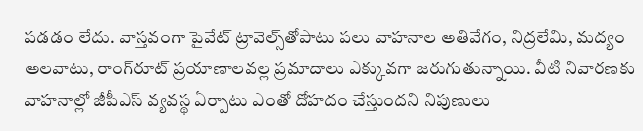పడడం లేదు. వాస్తవంగా పైవేట్ ట్రావెల్స్‌తోపాటు పలు వాహనాల అతివేగం, నిద్రలేమి, మద్యం అలవాటు, రాంగ్‌రూట్ ప్రయాణాలవల్ల ప్రమాదాలు ఎక్కువగా జరుగుతున్నాయి. వీటి నివారణకు వాహనాల్లో జీపీఎస్ వ్యవస్థ ఏర్పాటు ఎంతో దోహదం చేస్తుందని నిపుణులు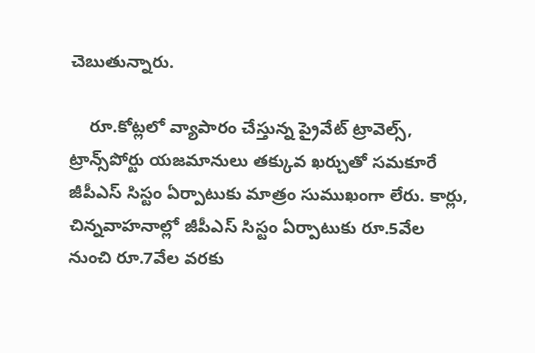చెబుతున్నారు.

    రూ.కోట్లలో వ్యాపారం చేస్తున్న ప్రైవేట్ ట్రావెల్స్, ట్రాన్స్‌పోర్టు యజమానులు తక్కువ ఖర్చుతో సమకూరే జీపీఎస్ సిస్టం ఏర్పాటుకు మాత్రం సుముఖంగా లేరు. కార్లు, చిన్నవాహనాల్లో జీపీఎస్ సిస్టం ఏర్పాటుకు రూ.5వేల నుంచి రూ.7వేల వరకు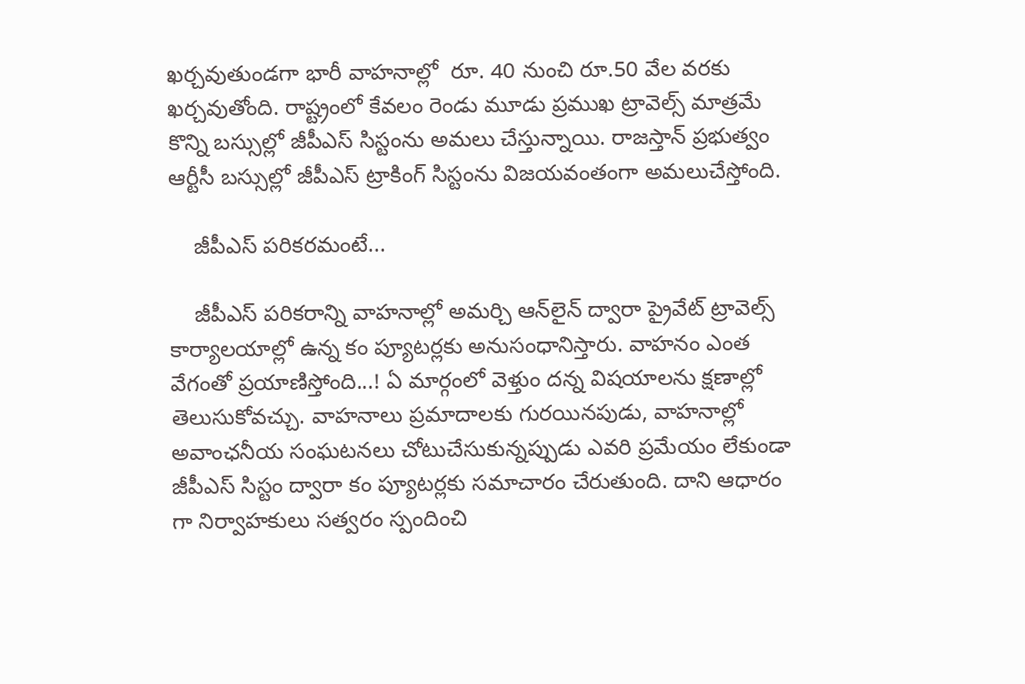ఖర్చవుతుండగా భారీ వాహనాల్లో  రూ. 40 నుంచి రూ.50 వేల వరకు ఖర్చవుతోంది. రాష్ట్రంలో కేవలం రెండు మూడు ప్రముఖ ట్రావెల్స్ మాత్రమే కొన్ని బస్సుల్లో జీపీఎస్ సిస్టంను అమలు చేస్తున్నాయి. రాజస్తాన్ ప్రభుత్వం ఆర్టీసీ బస్సుల్లో జీపీఎస్ ట్రాకింగ్ సిస్టంను విజయవంతంగా అమలుచేస్తోంది.

    జీపీఎస్ పరికరమంటే...

    జీపీఎస్ పరికరాన్ని వాహనాల్లో అమర్చి ఆన్‌లైన్ ద్వారా ప్రైవేట్ ట్రావెల్స్ కార్యాలయాల్లో ఉన్న కం ప్యూటర్లకు అనుసంధానిస్తారు. వాహనం ఎంత వేగంతో ప్రయాణిస్తోంది...! ఏ మార్గంలో వెళ్తుం దన్న విషయాలను క్షణాల్లో తెలుసుకోవచ్చు. వాహనాలు ప్రమాదాలకు గురయినపుడు, వాహనాల్లో అవాంఛనీయ సంఘటనలు చోటుచేసుకున్నప్పుడు ఎవరి ప్రమేయం లేకుండా జీపీఎస్ సిస్టం ద్వారా కం ప్యూటర్లకు సమాచారం చేరుతుంది. దాని ఆధారం గా నిర్వాహకులు సత్వరం స్పందించి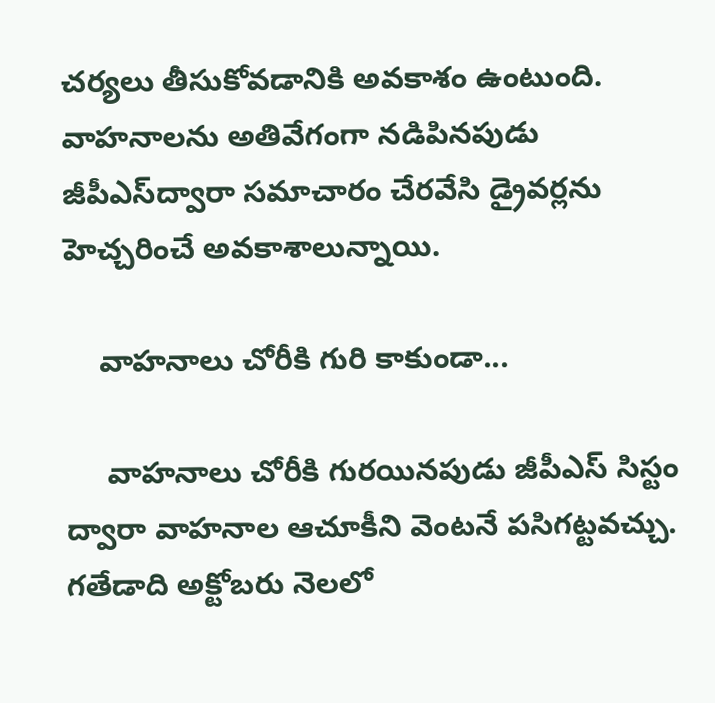చర్యలు తీసుకోవడానికి అవకాశం ఉంటుంది. వాహనాలను అతివేగంగా నడిపినపుడు జీపీఎస్‌ద్వారా సమాచారం చేరవేసి డ్రైవర్లను హెచ్చరించే అవకాశాలున్నాయి.

    వాహనాలు చోరీకి గురి కాకుండా...

     వాహనాలు చోరీకి గురయినపుడు జీపీఎస్ సిస్టం ద్వారా వాహనాల ఆచూకీని వెంటనే పసిగట్టవచ్చు. గతేడాది అక్టోబరు నెలలో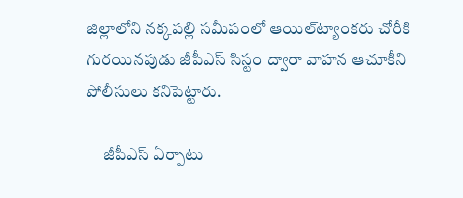జిల్లాలోని నక్కపల్లి సమీపంలో ఆయిల్‌ట్యాంకరు చోరీకి గురయినపుడు జీపీఎస్ సిస్టం ద్వారా వాహన ఆచూకీని పోలీసులు కనిపెట్టారు.

     జీపీఎస్ ఏర్పాటు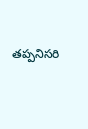తప్పనిసరి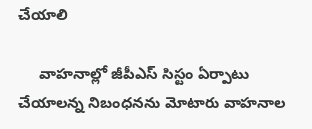చేయాలి

     వాహనాల్లో జీపీఎస్ సిస్టం ఏర్పాటు చేయాలన్న నిబంధనను మోటారు వాహనాల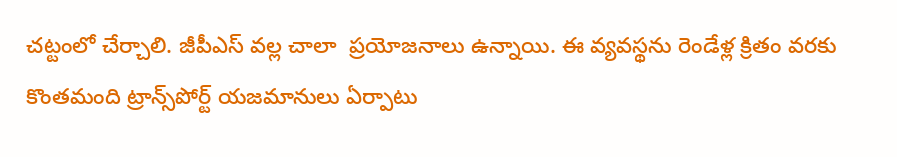చట్టంలో చేర్చాలి. జీపీఎస్ వల్ల చాలా  ప్రయోజనాలు ఉన్నాయి. ఈ వ్యవస్థను రెండేళ్ల క్రితం వరకు కొంతమంది ట్రాన్స్‌పోర్ట్ యజమానులు ఏర్పాటు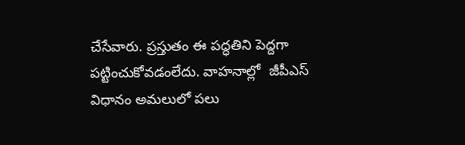చేసేవారు. ప్రస్తుతం ఈ పద్ధతిని పెద్దగా పట్టించుకోవడంలేదు. వాహనాల్లో  జీపీఎస్ విధానం అమలులో పలు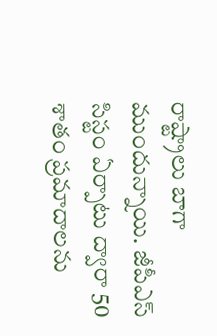రాష్ట్రాలు బాగా ముందున్నాయి. జీపీఎస్ సిస్టం ఏర్పాటు ద్వారా 50 శాతం ప్రమాదాలను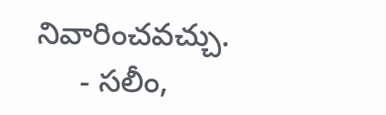నివారించవచ్చు.
     - సలీం,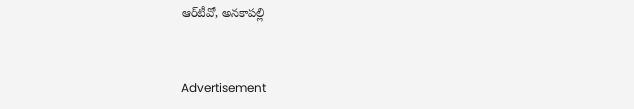ఆర్‌టీవో, అనకాపల్లి


Advertisement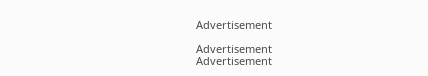Advertisement

Advertisement
Advertisement